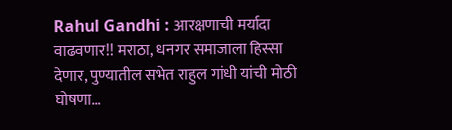Rahul Gandhi : आरक्षणाची मर्यादा वाढवणार!! मराठा, धनगर समाजाला हिस्सा देणार, पुण्यातील सभेत राहुल गांधी यांची मोठी घोषणा…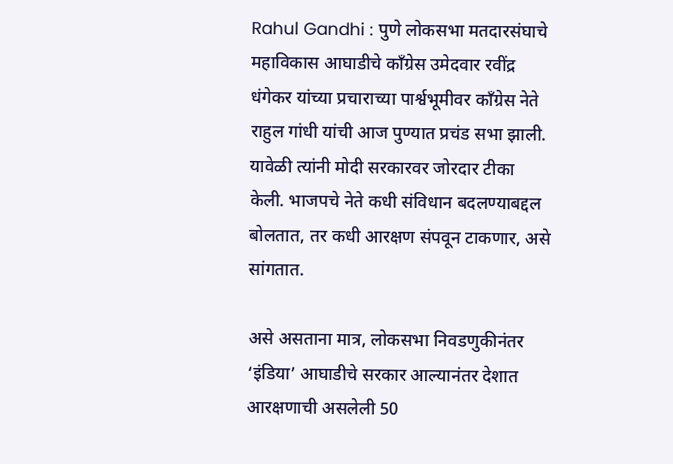Rahul Gandhi : पुणे लोकसभा मतदारसंघाचे महाविकास आघाडीचे काँग्रेस उमेदवार रवींद्र धंगेकर यांच्या प्रचाराच्या पार्श्वभूमीवर काँग्रेस नेते राहुल गांधी यांची आज पुण्यात प्रचंड सभा झाली. यावेळी त्यांनी मोदी सरकारवर जोरदार टीका केली. भाजपचे नेते कधी संविधान बदलण्याबद्दल बोलतात, तर कधी आरक्षण संपवून टाकणार, असे सांगतात.

असे असताना मात्र, लोकसभा निवडणुकीनंतर ‘इंडिया’ आघाडीचे सरकार आल्यानंतर देशात आरक्षणाची असलेली 50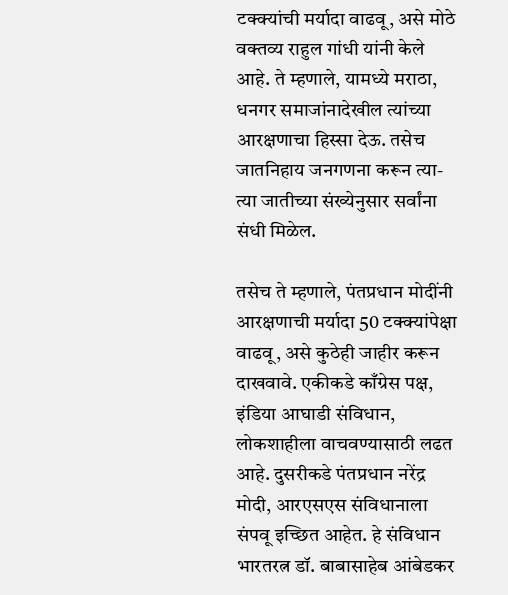टक्क्यांची मर्यादा वाढवू, असे मोठे वक्तव्य राहुल गांधी यांनी केले आहे. ते म्हणाले, यामध्ये मराठा, धनगर समाजांनादेखील त्यांच्या आरक्षणाचा हिस्सा देऊ. तसेच जातनिहाय जनगणना करून त्या-त्या जातीच्या संख्येनुसार सर्वांना संधी मिळेल.

तसेच ते म्हणाले, पंतप्रधान मोदींनी आरक्षणाची मर्यादा 50 टक्क्यांपेक्षा वाढवू, असे कुठेही जाहीर करून दाखवावे. एकीकडे काँग्रेस पक्ष, इंडिया आघाडी संविधान, लोकशाहीला वाचवण्यासाठी लढत आहे. दुसरीकडे पंतप्रधान नरेंद्र मोदी, आरएसएस संविधानाला संपवू इच्छित आहेत. हे संविधान भारतरत्न डॉ. बाबासाहेब आंबेडकर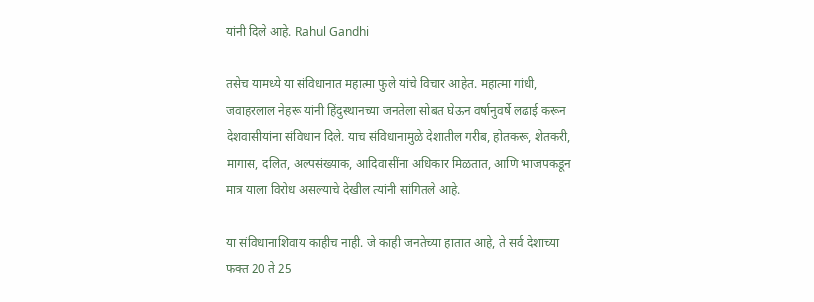यांनी दिले आहे. Rahul Gandhi

तसेच यामध्ये या संविधानात महात्मा फुले यांचे विचार आहेत. महात्मा गांधी, जवाहरलाल नेहरू यांनी हिंदुस्थानच्या जनतेला सोबत घेऊन वर्षानुवर्षे लढाई करून देशवासीयांना संविधान दिले. याच संविधानामुळे देशातील गरीब, होतकरू, शेतकरी, मागास, दलित, अल्पसंख्याक, आदिवासींना अधिकार मिळतात, आणि भाजपकडून मात्र याला विरोध असल्याचे देखील त्यांनी सांगितले आहे.

या संविधानाशिवाय काहीच नाही. जे काही जनतेच्या हातात आहे, ते सर्व देशाच्या फक्त 20 ते 25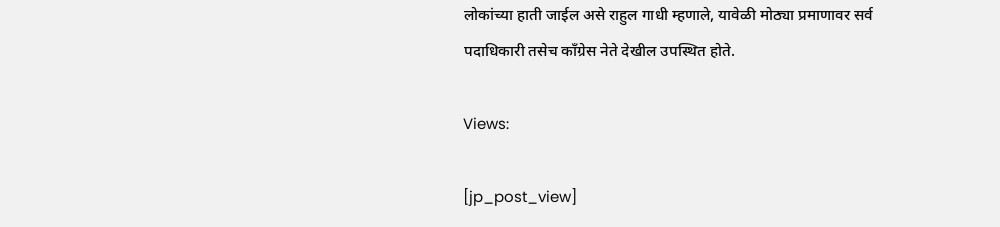लोकांच्या हाती जाईल असे राहुल गाधी म्हणाले, यावेळी मोठ्या प्रमाणावर सर्व पदाधिकारी तसेच काँग्रेस नेते देखील उपस्थित होते.

Views:

[jp_post_view]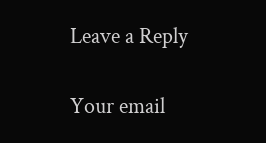Leave a Reply

Your email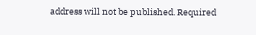address will not be published. Required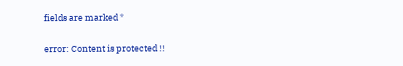fields are marked *

error: Content is protected !!